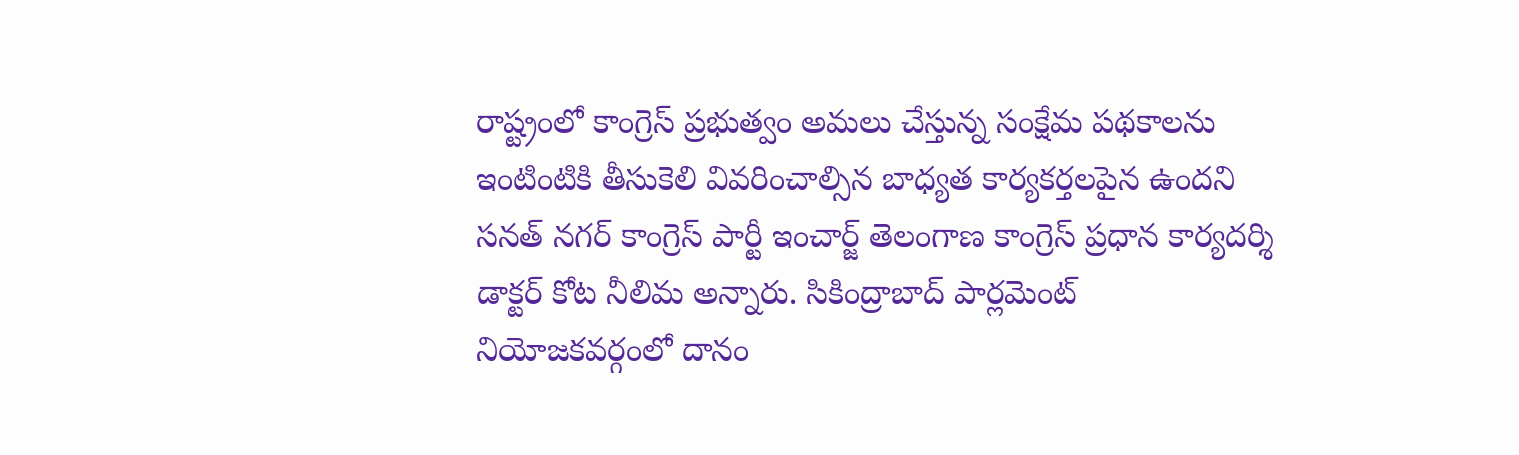రాష్ట్రంలో కాంగ్రెస్ ప్రభుత్వం అమలు చేస్తున్న సంక్షేమ పథకాలను ఇంటింటికి తీసుకెలి వివరించాల్సిన బాధ్యత కార్యకర్తలపైన ఉందని సనత్ నగర్ కాంగ్రెస్ పార్టీ ఇంచార్జ్ తెలంగాణ కాంగ్రెస్ ప్రధాన కార్యదర్శి డాక్టర్ కోట నీలిమ అన్నారు. సికింద్రాబాద్ పార్లమెంట్ నియోజకవర్గంలో దానం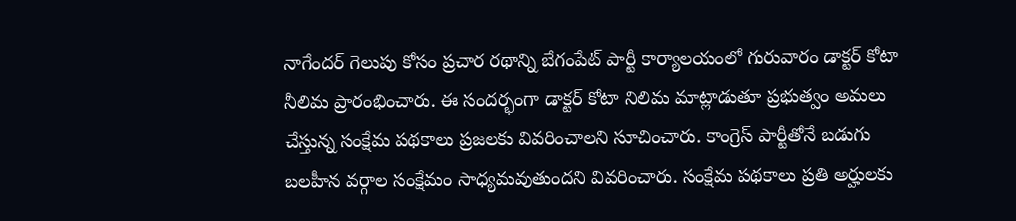నాగేందర్ గెలుపు కోసం ప్రచార రథాన్ని బేగంపేట్ పార్టీ కార్యాలయంలో గురువారం డాక్టర్ కోటా నీలిమ ప్రారంభించారు. ఈ సందర్భంగా డాక్టర్ కోటా నిలిమ మాట్లాడుతూ ప్రభుత్వం అమలు చేస్తున్న సంక్షేమ పథకాలు ప్రజలకు వివరించాలని సూచించారు. కాంగ్రెస్ పార్టీతోనే బడుగు బలహీన వర్గాల సంక్షేమం సాధ్యమవుతుందని వివరించారు. సంక్షేమ పథకాలు ప్రతి అర్హులకు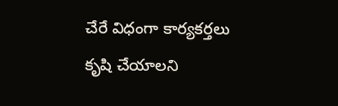చేరే విధంగా కార్యకర్తలు కృషి చేయాలని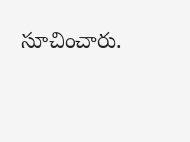సూచించారు.